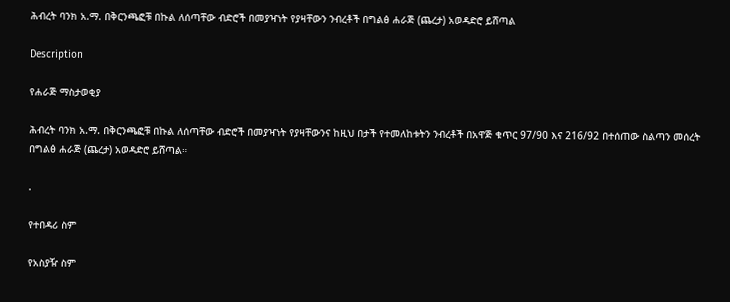ሕብረት ባንክ አ.ማ. በቅርንጫፎቹ በኩል ለሰጣቸው ብድሮች በመያዣነት የያዛቸውን ንብረቶች በግልፅ ሐራጅ (ጨረታ) አወዳድሮ ይሸጣል

Description

የሐራጅ ማስታወቂያ

ሕብረት ባንክ አ.ማ. በቅርንጫፎቹ በኩል ለሰጣቸው ብድሮች በመያዣነት የያዛቸውንና ከዚህ በታች የተመለከቱትን ንብረቶች በአዋጅ ቁጥር 97/90 እና 216/92 በተሰጠው ስልጣን መሰረት በግልፅ ሐራጅ (ጨረታ) አወዳድሮ ይሸጣል።

.

የተበዳሪ ስም

የአስያዥ ስም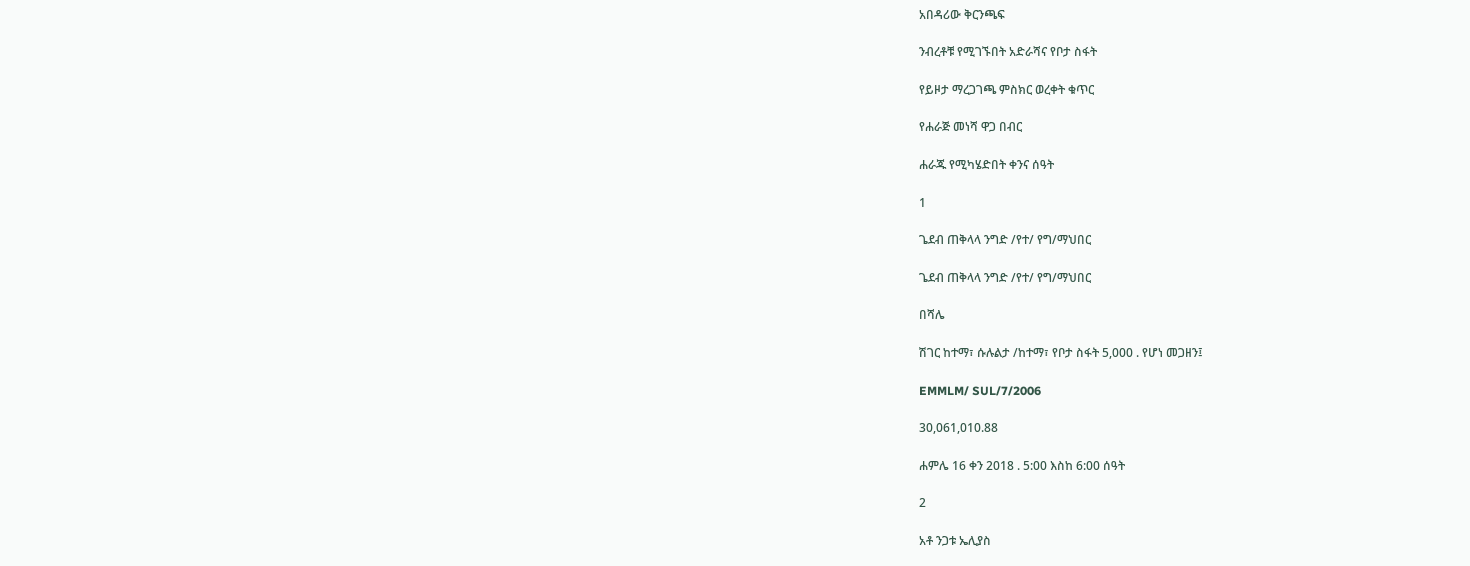አበዳሪው ቅርንጫፍ

ንብረቶቹ የሚገኙበት አድራሻና የቦታ ስፋት

የይዞታ ማረጋገጫ ምስክር ወረቀት ቁጥር

የሐራጅ መነሻ ዋጋ በብር

ሐራጁ የሚካሄድበት ቀንና ሰዓት

1

ጌደብ ጠቅላላ ንግድ /የተ/ የግ/ማህበር

ጌደብ ጠቅላላ ንግድ /የተ/ የግ/ማህበር

በሻሌ

ሽገር ከተማ፣ ሱሉልታ /ከተማ፣ የቦታ ስፋት 5,000 . የሆነ መጋዘን፤

EMMLM/ SUL/7/2006

30,061,010.88

ሐምሌ 16 ቀን 2018 . 5:00 እስከ 6:00 ሰዓት

2

አቶ ንጋቱ ኤሊያስ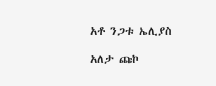አቶ ንጋቱ ኤሊያስ

አለታ ጩኮ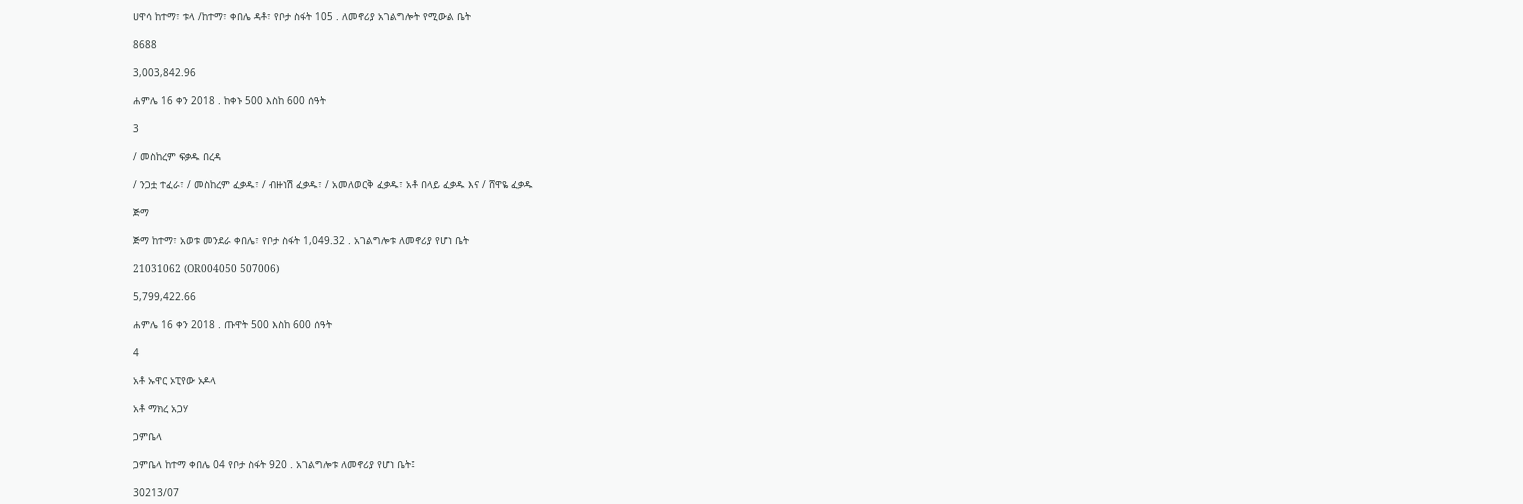ሀዋሳ ከተማ፣ ቱላ /ከተማ፣ ቀበሌ ዳቶ፣ የቦታ ስፋት 105 . ለመኖሪያ አገልግሎት የሚውል ቤት

8688

3,003,842.96

ሐምሌ 16 ቀን 2018 . ከቀኑ 500 እስከ 600 ሰዓት

3

/ መስከረም ፍቃዱ በረዳ

/ ንጋቷ ተፈራ፣ / መስከረም ፈቃዱ፣ / ብዙነሽ ፈቃዱ፣ / አመለወርቅ ፈቃዱ፣ አቶ በላይ ፈቃዱ እና / ሸዋዬ ፈቃዱ

ጅማ

ጅማ ከተማ፣ አወቱ መንደራ ቀበሌ፣ የቦታ ስፋት 1,049.32 . አገልግሎቱ ለመኖሪያ የሆነ ቤት

21031062 (OR004050 507006)

5,799,422.66

ሐምሌ 16 ቀን 2018 . ጡዋት 500 እስከ 600 ሰዓት

4

አቶ ኡዋር ኦፒየው ኦዶላ

አቶ ማክረ አጋሃ

ጋምቤላ

ጋምቤላ ከተማ ቀበሌ 04 የቦታ ስፋት 920 . አገልግሎቱ ለመኖሪያ የሆነ ቤት፤

30213/07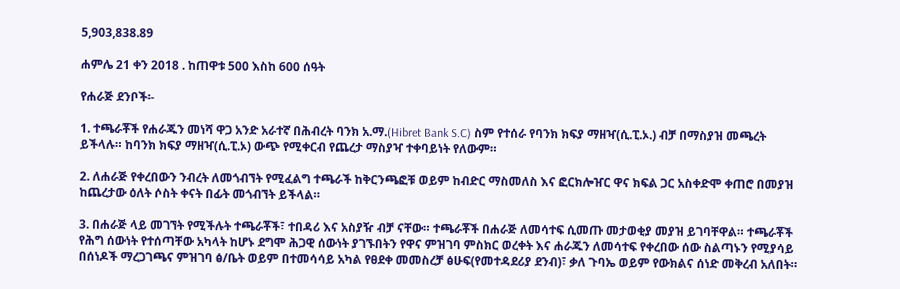5,903,838.89

ሐምሌ 21 ቀን 2018 . ከጠዋቱ 500 እስከ 600 ሰዓት

የሐራጅ ደንቦች፡-

1. ተጫራቾች የሐራጁን መነሻ ዋጋ አንድ አራተኛ በሕብረት ባንክ አ.ማ.(Hibret Bank S.C) ስም የተሰራ የባንክ ክፍያ ማዘዣ(ሲ.ፒ.ኦ.) ብቻ በማስያዝ መጫረት ይችላሉ። ከባንክ ክፍያ ማዘዣ(ሲ.ፒ.ኦ) ውጭ የሚቀርብ የጨረታ ማስያዣ ተቀባይነት የለውም።

2. ለሐራጅ የቀረበውን ንብረት ለመጎብኘት የሚፈልግ ተጫራች ከቅርንጫፎቹ ወይም ከብድር ማስመለስ እና ፎርክሎዠር ዋና ክፍል ጋር አስቀድሞ ቀጠሮ በመያዝ ከጨረታው ዕለት ሶስት ቀናት በፊት መጎብኘት ይችላል።

3. በሐራጅ ላይ መገኘት የሚችሉት ተጫራቾች፣ ተበዳሪ እና አስያዥ ብቻ ናቸው። ተጫራቾች በሐራጅ ለመሳተፍ ሲመጡ መታወቂያ መያዝ ይገባቸዋል። ተጫራቾች የሕግ ሰውነት የተሰጣቸው አካላት ከሆኑ ደግሞ ሕጋዊ ሰውነት ያገኙበትን የዋና ምዝገባ ምስክር ወረቀት እና ሐራጁን ለመሳተፍ የቀረበው ሰው ስልጣኑን የሚያሳይ በሰነዶች ማረጋገጫና ምዝገባ ፅ/ቤት ወይም በተመሳሳይ አካል የፀደቀ መመስረቻ ፅሁፍ(የመተዳደሪያ ደንብ)፣ ቃለ ጉባኤ ወይም የውክልና ሰነድ መቅረብ አለበት።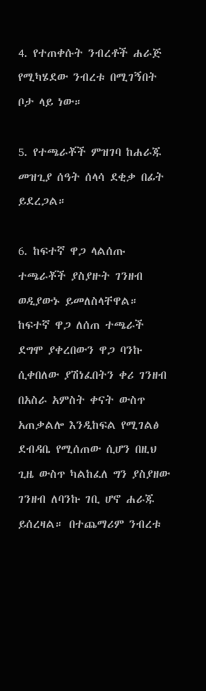4. የተጠቀሱት ንብረቶች ሐራጅ የሚካሄደው ንብረቱ በሚገኝበት ቦታ ላይ ነው።

5. የተጫራቾች ምዝገባ ከሐራጁ መዝጊያ ሰዓት ሰላሳ ደቂቃ በፊት ይደረጋል።

6. ከፍተኛ ዋጋ ላልሰጡ ተጫራቾች ያስያዙት ገንዘብ ወዲያውኑ ይመለስላቸዋል። ከፍተኛ ዋጋ ለሰጠ ተጫራች ደግሞ ያቀረበውን ዋጋ ባንኩ ሲቀበለው ያሽነፈበትን ቀሪ ገንዘብ በአስራ አምስት ቀናት ውስጥ አጠቃልሎ እንዲከፍል የሚገልፅ ደብዳቤ የሚሰጠው ሲሆን በዚህ ጊዜ ውስጥ ካልከፈለ ግን ያስያዘው ገንዘብ ለባንኩ ገቢ ሆኖ ሐራጁ ይሰረዛል። በተጨማሪም ንብረቱ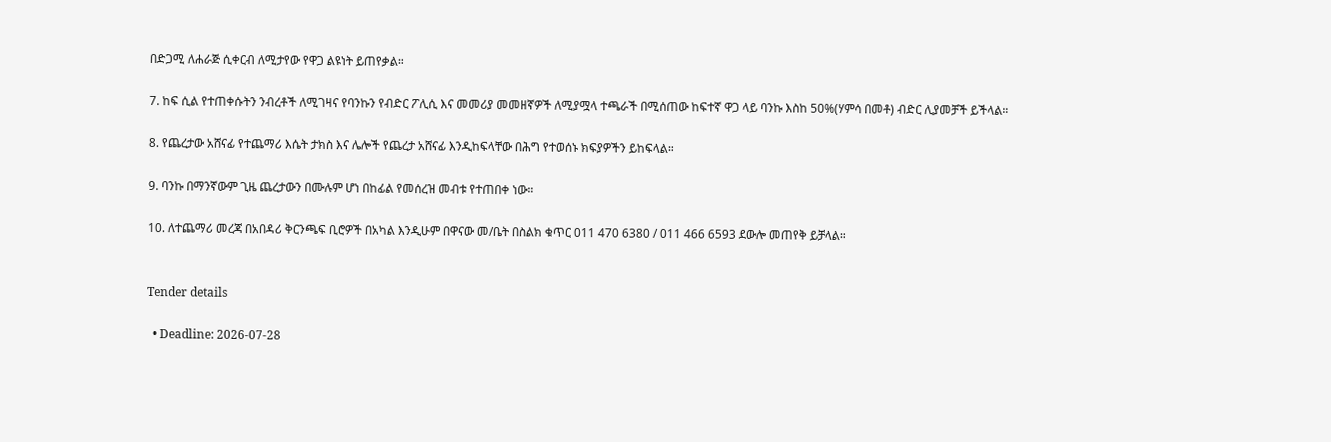በድጋሚ ለሐራጅ ሲቀርብ ለሚታየው የዋጋ ልዩነት ይጠየቃል።

7. ከፍ ሲል የተጠቀሱትን ንብረቶች ለሚገዛና የባንኩን የብድር ፖሊሲ እና መመሪያ መመዘኛዎች ለሚያሟላ ተጫራች በሚሰጠው ከፍተኛ ዋጋ ላይ ባንኩ እስከ 50%(ሃምሳ በመቶ) ብድር ሊያመቻች ይችላል።

8. የጨረታው አሸናፊ የተጨማሪ እሴት ታክስ እና ሌሎች የጨረታ አሸናፊ እንዲከፍላቸው በሕግ የተወሰኑ ክፍያዎችን ይከፍላል።

9. ባንኩ በማንኛውም ጊዜ ጨረታውን በሙሉም ሆነ በከፊል የመሰረዝ መብቱ የተጠበቀ ነው።

10. ለተጨማሪ መረጃ በአበዳሪ ቅርንጫፍ ቢሮዎች በአካል እንዲሁም በዋናው መ/ቤት በስልክ ቁጥር 011 470 6380 / 011 466 6593 ደውሎ መጠየቅ ይቻላል።


Tender details

  • Deadline: 2026-07-28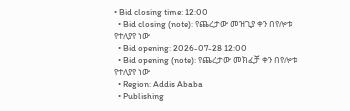• Bid closing time: 12:00
  • Bid closing (note): የጨረታው መዝጊያ ቀን በየሎቱ የተለያየ ነው
  • Bid opening: 2026-07-28 12:00
  • Bid opening (note): የጨረታው መክፈቻ ቀን በየሎቱ የተለያየ ነው
  • Region: Addis Ababa
  • Publishing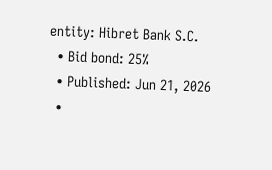entity: Hibret Bank S.C.
  • Bid bond: 25%
  • Published: Jun 21, 2026
  •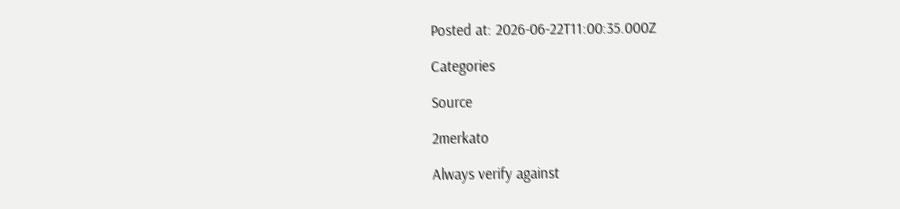Posted at: 2026-06-22T11:00:35.000Z

Categories

Source

2merkato

Always verify against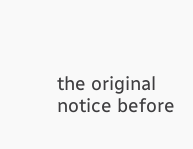the original notice before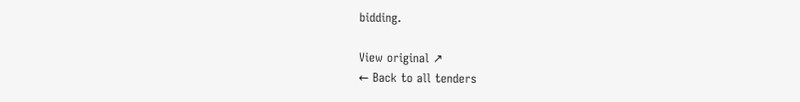bidding.

View original ↗
← Back to all tenders